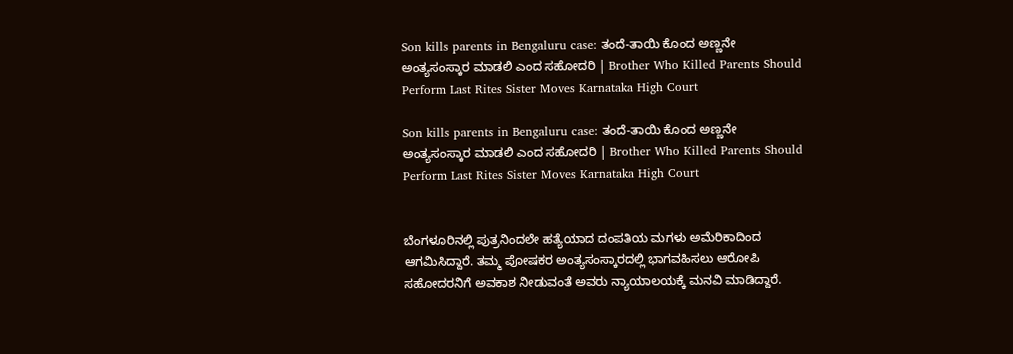Son kills parents in Bengaluru case: ತಂದೆ-ತಾಯಿ ಕೊಂದ ಅಣ್ಣನೇ ಅಂತ್ಯಸಂಸ್ಕಾರ ಮಾಡಲಿ ಎಂದ ಸಹೋದರಿ | Brother Who Killed Parents Should Perform Last Rites Sister Moves Karnataka High Court

Son kills parents in Bengaluru case: ತಂದೆ-ತಾಯಿ ಕೊಂದ ಅಣ್ಣನೇ ಅಂತ್ಯಸಂಸ್ಕಾರ ಮಾಡಲಿ ಎಂದ ಸಹೋದರಿ | Brother Who Killed Parents Should Perform Last Rites Sister Moves Karnataka High Court


ಬೆಂಗಳೂರಿನಲ್ಲಿ ಪುತ್ರನಿಂದಲೇ ಹತ್ಯೆಯಾದ ದಂಪತಿಯ ಮಗಳು ಅಮೆರಿಕಾದಿಂದ ಆಗಮಿಸಿದ್ದಾರೆ. ತಮ್ಮ ಪೋಷಕರ ಅಂತ್ಯಸಂಸ್ಕಾರದಲ್ಲಿ ಭಾಗವಹಿಸಲು ಆರೋಪಿ ಸಹೋದರನಿಗೆ ಅವಕಾಶ ನೀಡುವಂತೆ ಅವರು ನ್ಯಾಯಾಲಯಕ್ಕೆ ಮನವಿ ಮಾಡಿದ್ದಾರೆ.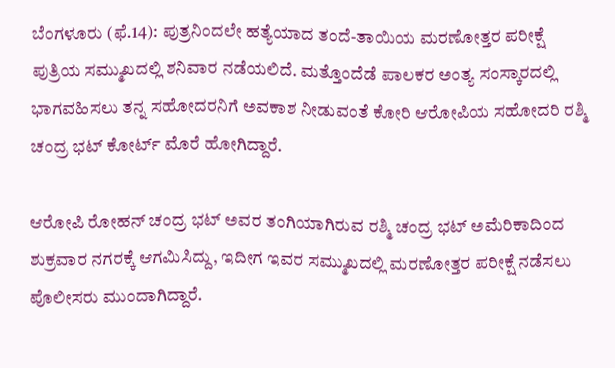ಬೆಂಗಳೂರು (ಫೆ.14): ಪುತ್ರನಿಂದಲೇ ಹತ್ಯೆಯಾದ ತಂದೆ-ತಾಯಿಯ ಮರಣೋತ್ತರ ಪರೀಕ್ಷೆ ಪುತ್ರಿಯ ಸಮ್ಮುಖದಲ್ಲಿ ಶನಿವಾರ ನಡೆಯಲಿದೆ. ಮತ್ತೊಂದೆಡೆ ಪಾಲಕರ ಅಂತ್ಯ ಸಂಸ್ಕಾರದಲ್ಲಿ ಭಾಗವಹಿಸಲು ತನ್ನ ಸಹೋದರನಿಗೆ ಅವಕಾಶ ನೀಡುವಂತೆ ಕೋರಿ ಆರೋಪಿಯ ಸಹೋದರಿ ರಶ್ಮಿ ಚಂದ್ರ ಭಟ್‌ ಕೋರ್ಟ್‌ ಮೊರೆ ಹೋಗಿದ್ದಾರೆ.

ಆರೋಪಿ ರೋಹನ್‌ ಚಂದ್ರ ಭಟ್‌ ಅವರ ತಂಗಿಯಾಗಿರುವ ರಶ್ಮಿ ಚಂದ್ರ ಭಟ್‌ ಅಮೆರಿಕಾದಿಂದ ಶುಕ್ರವಾರ ನಗರಕ್ಕೆ ಆಗಮಿಸಿದ್ದು, ಇದೀಗ ಇವರ ಸಮ್ಮುಖದಲ್ಲಿ ಮರಣೋತ್ತರ ಪರೀಕ್ಷೆ ನಡೆಸಲು ಪೊಲೀಸರು ಮುಂದಾಗಿದ್ದಾರೆ.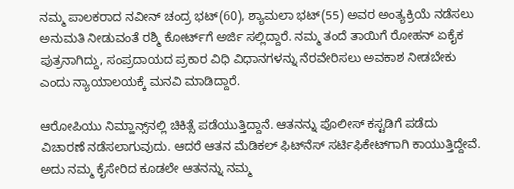ನಮ್ಮ ಪಾಲಕರಾದ ನವೀನ್‌ ಚಂದ್ರ ಭಟ್‌(60), ಶ್ಯಾಮಲಾ ಭಟ್‌(55) ಅವರ ಅಂತ್ಯಕ್ರಿಯೆ ನಡೆಸಲು ಅನುಮತಿ ನೀಡುವಂತೆ ರಶ್ಮಿ ಕೋರ್ಟ್‌ಗೆ ಅರ್ಜಿ ಸಲ್ಲಿದ್ದಾರೆ. ನಮ್ಮ ತಂದೆ ತಾಯಿಗೆ ರೋಹನ್‌ ಏಕೈಕ ಪುತ್ರನಾಗಿದ್ದು, ಸಂಪ್ರದಾಯದ ಪ್ರಕಾರ ವಿಧಿ ವಿಧಾನಗಳನ್ನು ನೆರವೇರಿಸಲು ಅವಕಾಶ ನೀಡಬೇಕು ಎಂದು ನ್ಯಾಯಾಲಯಕ್ಕೆ ಮನವಿ ಮಾಡಿದ್ದಾರೆ.

ಆರೋಪಿಯು ನಿಮ್ಹಾನ್ಸ್‌ನಲ್ಲಿ ಚಿಕಿತ್ಸೆ ಪಡೆಯುತ್ತಿದ್ದಾನೆ. ಆತನನ್ನು ಪೊಲೀಸ್‌ ಕಸ್ಟಡಿಗೆ ಪಡೆದು ವಿಚಾರಣೆ ನಡೆಸಲಾಗುವುದು. ಆದರೆ ಆತನ ಮೆಡಿಕಲ್‌ ಫಿಟ್‌ನೆಸ್‌ ಸರ್ಟಿಫಿಕೇಟ್‌ಗಾಗಿ ಕಾಯುತ್ತಿದ್ದೇವೆ. ಅದು ನಮ್ಮ ಕೈಸೇರಿದ ಕೂಡಲೇ ಆತನನ್ನು ನಮ್ಮ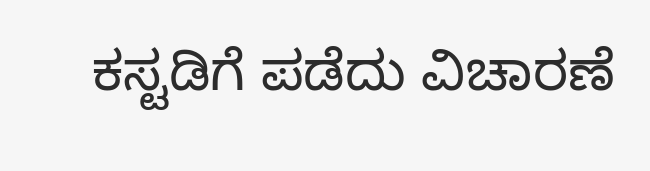ಕಸ್ಟಡಿಗೆ ಪಡೆದು ವಿಚಾರಣೆ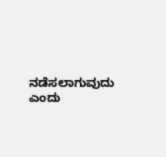ನಡೆಸಲಾಗುವುದು ಎಂದು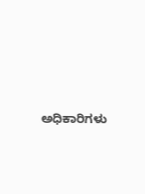ಅಧಿಕಾರಿಗಳು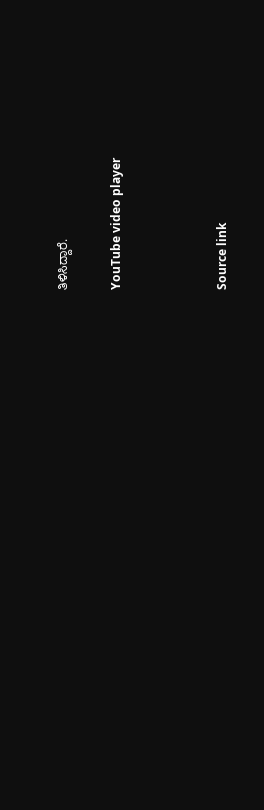ತಿಳಿಸಿದ್ದಾರೆ.

YouTube video player



Source link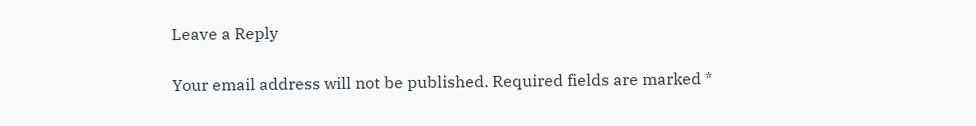Leave a Reply

Your email address will not be published. Required fields are marked *